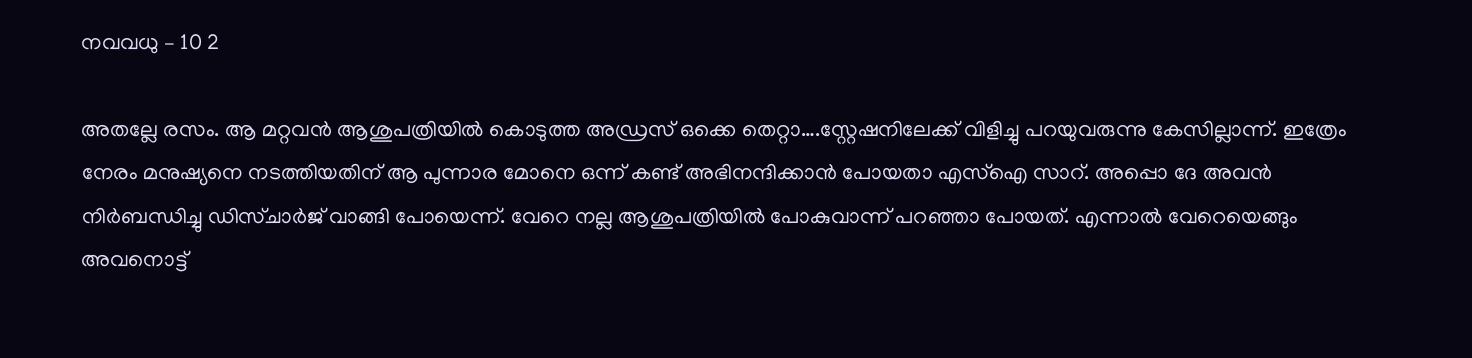നവവധു – 10 2

അതല്ലേ രസം. ആ മറ്റവൻ ആശുപത്രിയിൽ കൊടുത്ത അഡ്രസ് ഒക്കെ തെറ്റാ….സ്റ്റേഷനിലേക്ക് വിളിച്ചു പറയുവരുന്നു കേസില്ലാന്ന്. ഇത്രേം നേരം മനുഷ്യനെ നടത്തിയതിന് ആ പുന്നാര മോനെ ഒന്ന് കണ്ട് അഭിനന്ദിക്കാൻ പോയതാ എസ്ഐ സാറ്. അപ്പൊ ദേ അവൻ നിർബന്ധിച്ചു ഡിസ്ചാർജ് വാങ്ങി പോയെന്ന്. വേറെ നല്ല ആശുപത്രിയിൽ പോകുവാന്ന്‌ പറഞ്ഞാ പോയത്. എന്നാൽ വേറെയെങ്ങും അവനൊട്ട്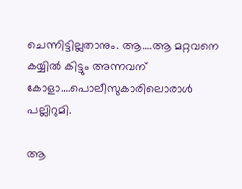ചെന്നിട്ടില്ലതാനും. ആ….ആ മറ്റവനെ കയ്യിൽ കിട്ടും അന്നവന് കോളാ….പൊലീസുകാരിലൊരാൾ പല്ലിറുമി.

ആ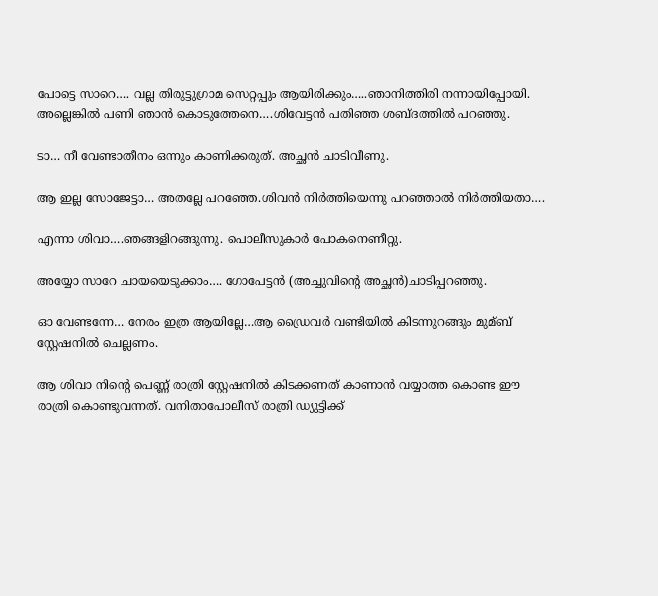പോട്ടെ സാറെ…. വല്ല തിരുട്ടുഗ്രാമ സെറ്റപ്പും ആയിരിക്കും…..ഞാനിത്തിരി നന്നായിപ്പോയി. അല്ലെങ്കിൽ പണി ഞാൻ കൊടുത്തേനെ….ശിവേട്ടൻ പതിഞ്ഞ ശബ്ദത്തിൽ പറഞ്ഞു.

ടാ… നീ വേണ്ടാതീനം ഒന്നും കാണിക്കരുത്. അച്ഛൻ ചാടിവീണു.

ആ ഇല്ല സോജേട്ടാ… അതല്ലേ പറഞ്ഞേ.ശിവൻ നിർത്തിയെന്നു പറഞ്ഞാൽ നിർത്തിയതാ….

എന്നാ ശിവാ….ഞങ്ങളിറങ്ങുന്നു. പൊലീസുകാർ പോകനെണീറ്റു.

അയ്യോ സാറേ ചായയെടുക്കാം…. ഗോപേട്ടൻ (അച്ചുവിന്റെ അച്ഛൻ)ചാടിപ്പറഞ്ഞു.

ഓ വേണ്ടന്നേ… നേരം ഇത്ര ആയില്ലേ…ആ ഡ്രൈവർ വണ്ടിയിൽ കിടന്നുറങ്ങും മുമ്ബ് സ്റ്റേഷനിൽ ചെല്ലണം.

ആ ശിവാ നിന്റെ പെണ്ണ് രാത്രി സ്റ്റേഷനിൽ കിടക്കണത് കാണാൻ വയ്യാത്ത കൊണ്ട ഈ രാത്രി കൊണ്ടുവന്നത്. വനിതാപോലീസ് രാത്രി ഡ്യുട്ടിക്ക്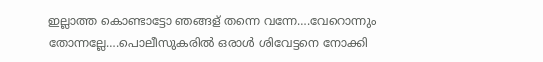ഇല്ലാത്ത കൊണ്ടാട്ടോ ഞങ്ങള് തന്നെ വന്നേ….വേറൊന്നും തോന്നല്ലേ….പൊലീസുകരിൽ ഒരാൾ ശിവേട്ടനെ നോക്കി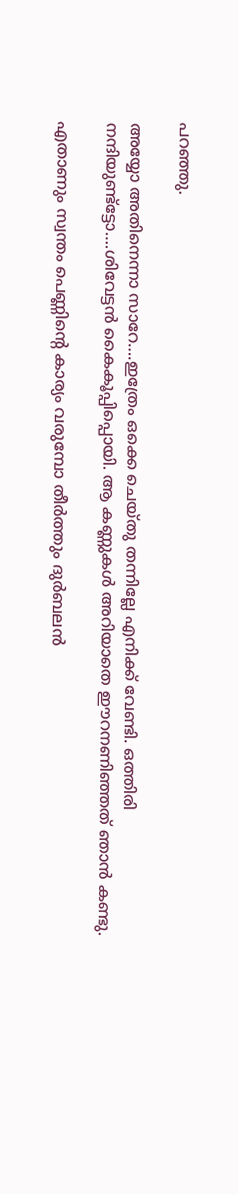പറഞ്ഞു.

അയ്യോ അതിനെന്നാ സാറേ….ഇത്രേം ഒക്കെ ചെയ്‌തു തന്നില്ലേ എനിക്ക് വേണ്ടി. ഒത്തിരി നന്ദിയുണ്ട്ട്ടോ….ശിവേട്ടൻ കൈകൂപ്പിപ്പൊയി. ആ കണ്ണുകൾ അറിയാതെ ഈറനണിഞ്ഞത് ഞാൻ കണ്ടു.

എതാണും സ്വന്തം പെണ്ണിന്റെ കാര്യം വരുമ്പോ തീർത്തും ദുർബലൻ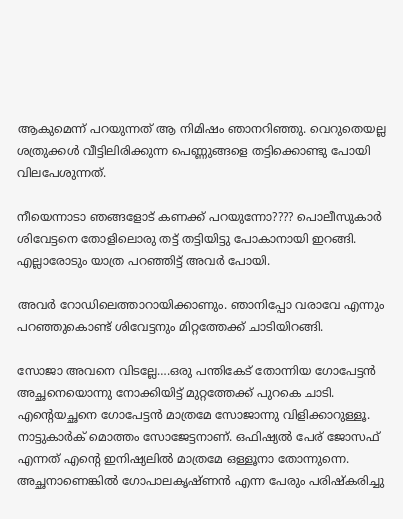ആകുമെന്ന് പറയുന്നത് ആ നിമിഷം ഞാനറിഞ്ഞു. വെറുതെയല്ല ശത്രുക്കൾ വീട്ടിലിരിക്കുന്ന പെണ്ണുങ്ങളെ തട്ടിക്കൊണ്ടു പോയി വിലപേശുന്നത്.

നീയെന്നാടാ ഞങ്ങളോട് കണക്ക് പറയുന്നോ???? പൊലീസുകാർ ശിവേട്ടനെ തോളിലൊരു തട്ട് തട്ടിയിട്ടു പോകാനായി ഇറങ്ങി. എല്ലാരോടും യാത്ര പറഞ്ഞിട്ട് അവർ പോയി.

അവർ റോഡിലെത്താറായിക്കാണും. ഞാനിപ്പോ വരാവേ എന്നും പറഞ്ഞുകൊണ്ട് ശിവേട്ടനും മിറ്റത്തേക്ക് ചാടിയിറങ്ങി.

സോജാ അവനെ വിടല്ലേ….ഒരു പന്തികേട് തോന്നിയ ഗോപേട്ടൻ അച്ഛനെയൊന്നു നോക്കിയിട്ട് മുറ്റത്തേക്ക് പുറകെ ചാടി. എന്റെയച്ഛനെ ഗോപേട്ടൻ മാത്രമേ സോജാന്നു വിളിക്കാറുള്ളൂ. നാട്ടുകാർക് മൊത്തം സോജേട്ടനാണ്. ഒഫിഷ്യൽ പേര് ജോസഫ്‌ എന്നത് എന്റെ ഇനിഷ്യലിൽ മാത്രമേ ഒള്ളൂനാ തോന്നുന്നെ. അച്ഛനാണെങ്കിൽ ഗോപാലകൃഷ്ണൻ എന്ന പേരും പരിഷ്‌കരിച്ചു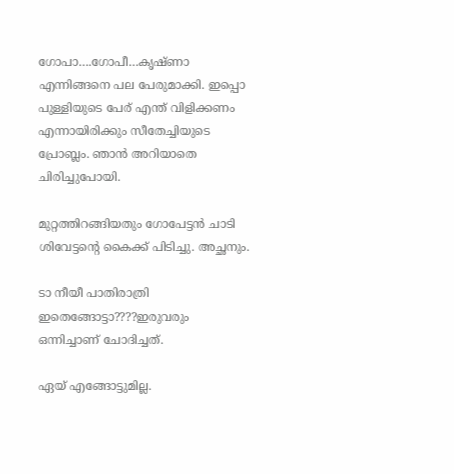ഗോപാ….ഗോപീ…കൃഷ്ണാ എന്നിങ്ങനെ പല പേരുമാക്കി. ഇപ്പൊ പുള്ളിയുടെ പേര് എന്ത് വിളിക്കണം എന്നായിരിക്കും സീതേച്ചിയുടെ പ്രോബ്ലം. ഞാൻ അറിയാതെ ചിരിച്ചുപോയി.

മുറ്റത്തിറങ്ങിയതും ഗോപേട്ടൻ ചാടി ശിവേട്ടന്റെ കൈക്ക് പിടിച്ചു. അച്ഛനും.

ടാ നീയീ പാതിരാത്രി ഇതെങ്ങോട്ടാ????ഇരുവരും ഒന്നിച്ചാണ് ചോദിച്ചത്.

ഏയ് എങ്ങോട്ടുമില്ല.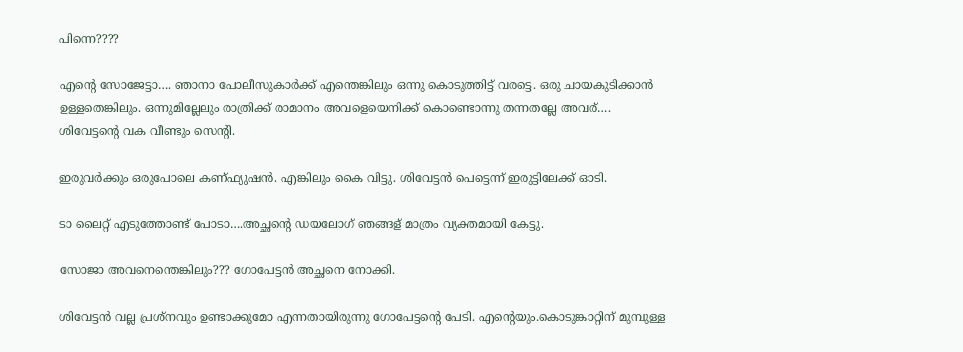പിന്നെ????

എന്റെ സോജേട്ടാ…. ഞാനാ പോലീസുകാർക്ക് എന്തെങ്കിലും ഒന്നു കൊടുത്തിട്ട് വരട്ടെ. ഒരു ചായകുടിക്കാൻ ഉള്ളതെങ്കിലും. ഒന്നുമില്ലേലും രാത്രിക്ക് രാമാനം അവളെയെനിക്ക് കൊണ്ടൊന്നു തന്നതല്ലേ അവര്…. ശിവേട്ടന്റെ വക വീണ്ടും സെന്റി.

ഇരുവർക്കും ഒരുപോലെ കണ്ഫ്യുഷൻ. എങ്കിലും കൈ വിട്ടു. ശിവേട്ടൻ പെട്ടെന്ന് ഇരുട്ടിലേക്ക് ഓടി.

ടാ ലൈറ്റ് എടുത്തോണ്ട് പോടാ….അച്ഛന്റെ ഡയലോഗ് ഞങ്ങള് മാത്രം വ്യക്തമായി കേട്ടു.

സോജാ അവനെന്തെങ്കിലും??? ഗോപേട്ടൻ അച്ഛനെ നോക്കി.

ശിവേട്ടൻ വല്ല പ്രശ്നവും ഉണ്ടാക്കുമോ എന്നതായിരുന്നു ഗോപേട്ടന്റെ പേടി. എന്റെയും.കൊടുങ്കാറ്റിന് മുമ്പുള്ള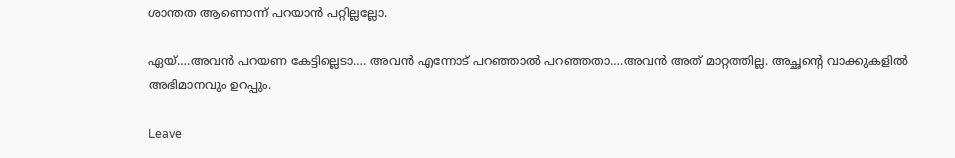ശാന്തത ആണൊന്ന് പറയാൻ പറ്റില്ലല്ലോ.

ഏയ്‌….അവൻ പറയണ കേട്ടില്ലെടാ…. അവൻ എന്നോട് പറഞ്ഞാൽ പറഞ്ഞതാ….അവൻ അത് മാറ്റത്തില്ല. അച്ഛന്റെ വാക്കുകളിൽ അഭിമാനവും ഉറപ്പും.

Leave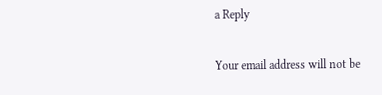a Reply

Your email address will not be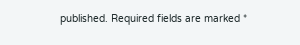published. Required fields are marked *